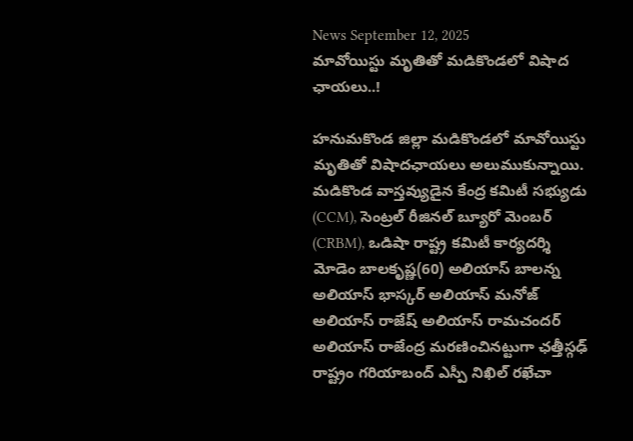News September 12, 2025
మావోయిస్టు మృతితో మడికొండలో విషాద ఛాయలు..!

హనుమకొండ జిల్లా మడికొండలో మావోయిస్టు మృతితో విషాదఛాయలు అలుముకున్నాయి. మడికొండ వాస్తవ్యుడైన కేంద్ర కమిటీ సభ్యుడు (CCM), సెంట్రల్ రీజినల్ బ్యూరో మెంబర్ (CRBM), ఒడిషా రాష్ట్ర కమిటీ కార్యదర్శి మోడెం బాలకృష్ణ(60) అలియాస్ బాలన్న అలియాస్ భాస్కర్ అలియాస్ మనోజ్ అలియాస్ రాజేష్ అలియాస్ రామచందర్ అలియాస్ రాజేంద్ర మరణించినట్టుగా ఛత్తీస్గఢ్ రాష్ట్రం గరియాబంద్ ఎస్పీ నిఖిల్ రఖేచా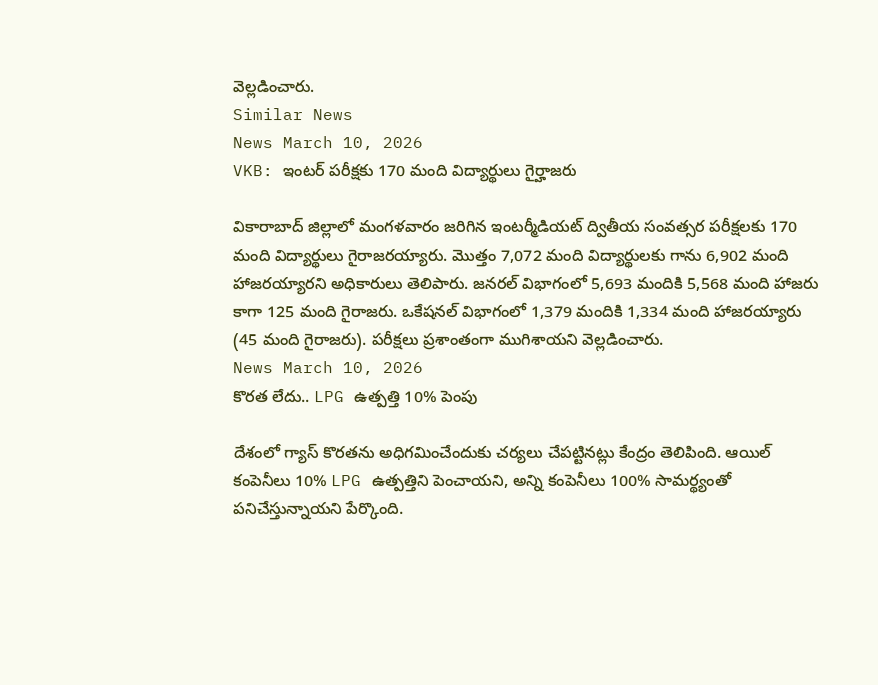వెల్లడించారు.
Similar News
News March 10, 2026
VKB: ఇంటర్ పరీక్షకు 170 మంది విద్యార్థులు గైర్హాజరు

వికారాబాద్ జిల్లాలో మంగళవారం జరిగిన ఇంటర్మీడియట్ ద్వితీయ సంవత్సర పరీక్షలకు 170 మంది విద్యార్థులు గైరాజరయ్యారు. మొత్తం 7,072 మంది విద్యార్థులకు గాను 6,902 మంది హాజరయ్యారని అధికారులు తెలిపారు. జనరల్ విభాగంలో 5,693 మందికి 5,568 మంది హాజరు కాగా 125 మంది గైరాజరు. ఒకేషనల్ విభాగంలో 1,379 మందికి 1,334 మంది హాజరయ్యారు (45 మంది గైరాజరు). పరీక్షలు ప్రశాంతంగా ముగిశాయని వెల్లడించారు.
News March 10, 2026
కొరత లేదు.. LPG ఉత్పత్తి 10% పెంపు

దేశంలో గ్యాస్ కొరతను అధిగమించేందుకు చర్యలు చేపట్టినట్లు కేంద్రం తెలిపింది. ఆయిల్ కంపెనీలు 10% LPG ఉత్పత్తిని పెంచాయని, అన్ని కంపెనీలు 100% సామర్థ్యంతో పనిచేస్తున్నాయని పేర్కొంది.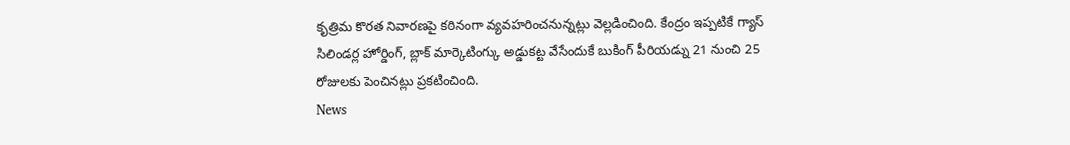కృత్రిమ కొరత నివారణపై కఠినంగా వ్యవహరించనున్నట్లు వెల్లడించింది. కేంద్రం ఇప్పటికే గ్యాస్ సిలిండర్ల హోర్డింగ్, బ్లాక్ మార్కెటింగ్కు అడ్డుకట్ట వేసేందుకే బుకింగ్ పీరియడ్ను 21 నుంచి 25 రోజులకు పెంచినట్లు ప్రకటించింది.
News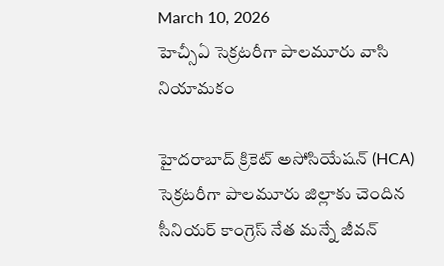March 10, 2026
హెచ్సీఏ సెక్రటరీగా పాలమూరు వాసి నియామకం

హైదరాబాద్ క్రికెట్ అసోసియేషన్ (HCA) సెక్రటరీగా పాలమూరు జిల్లాకు చెందిన సీనియర్ కాంగ్రెస్ నేత మన్నే జీవన్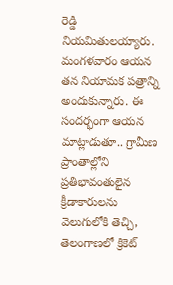రెడ్డి నియమితులయ్యారు. మంగళవారం ఆయన తన నియామక పత్రాన్ని అందుకున్నారు. ఈ సందర్భంగా ఆయన మాట్లాడుతూ.. గ్రామీణ ప్రాంతాల్లోని ప్రతిభావంతులైన క్రీడాకారులను వెలుగులోకి తెచ్చి, తెలంగాణలో క్రికెట్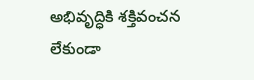అభివృద్ధికి శక్తివంచన లేకుండా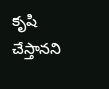కృషి చేస్తానని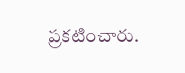ప్రకటించారు.